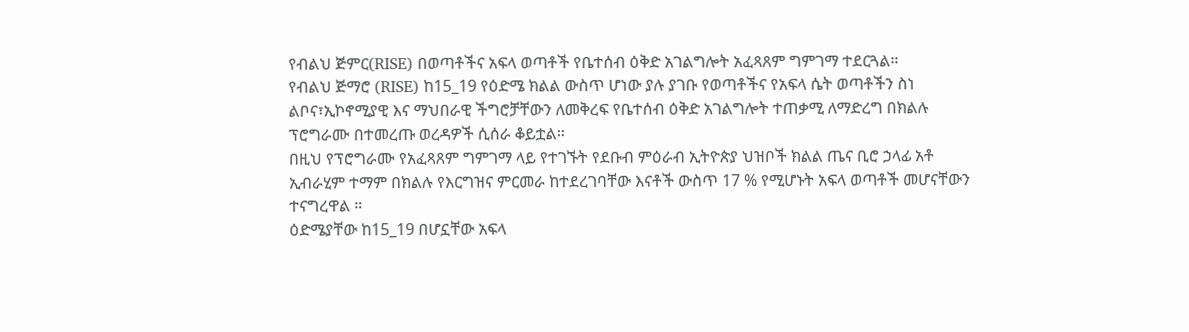የብልህ ጅምር(RISE) በወጣቶችና አፍላ ወጣቶች የቤተሰብ ዕቅድ አገልግሎት አፈጻጸም ግምገማ ተደርጓል።
የብልህ ጅማሮ (RISE) ከ15_19 የዕድሜ ክልል ውስጥ ሆነው ያሉ ያገቡ የወጣቶችና የአፍላ ሴት ወጣቶችን ስነ ልቦና፣ኢኮኖሚያዊ እና ማህበራዊ ችግሮቻቸውን ለመቅረፍ የቤተሰብ ዕቅድ አገልግሎት ተጠቃሚ ለማድረግ በክልሉ ፕሮግራሙ በተመረጡ ወረዳዎች ሲሰራ ቆይቷል።
በዚህ የፕሮግራሙ የአፈጻጸም ግምገማ ላይ የተገኙት የደቡብ ምዕራብ ኢትዮጵያ ህዝቦች ክልል ጤና ቢሮ ኃላፊ አቶ ኢብራሂም ተማም በክልሉ የእርግዝና ምርመራ ከተደረገባቸው እናቶች ውስጥ 17 % የሚሆኑት አፍላ ወጣቶች መሆናቸውን ተናግረዋል ።
ዕድሜያቸው ከ15_19 በሆኗቸው አፍላ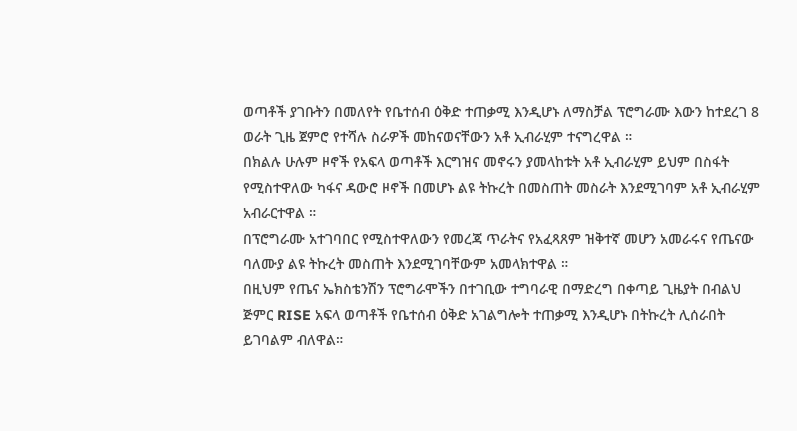ወጣቶች ያገቡትን በመለየት የቤተሰብ ዕቅድ ተጠቃሚ እንዲሆኑ ለማስቻል ፕሮግራሙ እውን ከተደረገ 8 ወራት ጊዜ ጀምሮ የተሻሉ ስራዎች መከናወናቸውን አቶ ኢብራሂም ተናግረዋል ።
በክልሉ ሁሉም ዞኖች የአፍላ ወጣቶች እርግዝና መኖሩን ያመላከቱት አቶ ኢብራሂም ይህም በስፋት የሚስተዋለው ካፋና ዳውሮ ዞኖች በመሆኑ ልዩ ትኩረት በመስጠት መስራት እንደሚገባም አቶ ኢብራሂም አብራርተዋል ።
በፕሮግራሙ አተገባበር የሚስተዋለውን የመረጃ ጥራትና የአፈጻጸም ዝቅተኛ መሆን አመራሩና የጤናው ባለሙያ ልዩ ትኩረት መስጠት እንደሚገባቸውም አመላክተዋል ።
በዚህም የጤና ኤክስቴንሽን ፕሮግራሞችን በተገቢው ተግባራዊ በማድረግ በቀጣይ ጊዜያት በብልህ ጅምር RISE አፍላ ወጣቶች የቤተሰብ ዕቅድ አገልግሎት ተጠቃሚ እንዲሆኑ በትኩረት ሊሰራበት ይገባልም ብለዋል።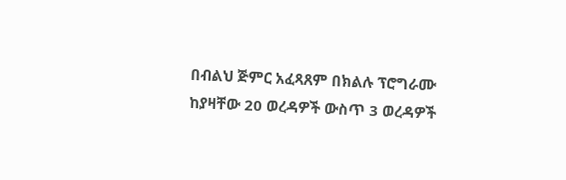በብልህ ጅምር አፈጻጸም በክልሉ ፕሮግራሙ ከያዛቸው 20 ወረዳዎች ውስጥ 3 ወረዳዎች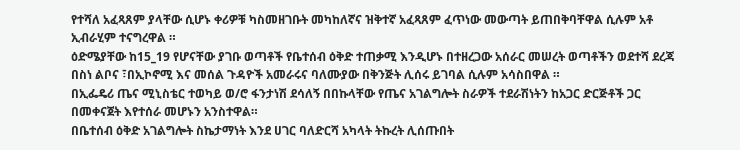የተሻለ አፈጻጸም ያላቸው ሲሆኑ ቀሪዎቹ ካስመዘገቡት መካከለኛና ዝቅተኛ አፈጻጸም ፈጥነው መውጣት ይጠበቅባቸዋል ሲሉም አቶ ኢብራሂም ተናግረዋል ።
ዕድሜያቸው ከ15_19 የሆናቸው ያገቡ ወጣቶች የቤተሰብ ዕቅድ ተጠቃሚ እንዲሆኑ በተዘረጋው አሰራር መሠረት ወጣቶችን ወደተሻ ደረጃ በስነ ልቦና ፣በኢኮኖሚ እና መሰል ጉዳዮች አመራሩና ባለሙያው በቅንጅት ሊሰሩ ይገባል ሲሉም አሳስበዋል ።
በኢፌዴሪ ጤና ሚኒስቴር ተወካይ ወ/ሮ ፋንታነሽ ደሳለኝ በበኩላቸው የጤና አገልግሎት ስራዎች ተደራሽነትን ከአጋር ድርጅቶች ጋር በመቀናጀት እየተሰራ መሆኑን አንስተዋል።
በቤተሰብ ዕቅድ አገልግሎት ስኬታማነት እንደ ሀገር ባለድርሻ አካላት ትኩረት ሊሰጡበት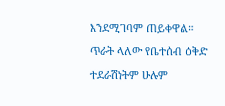እንደሚገባም ጠይቀዋል።
ጥራት ላለው የቤተሰብ ዕቅድ ተደራሽነትም ሁሉም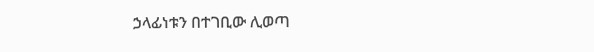ኃላፊነቱን በተገቢው ሊወጣ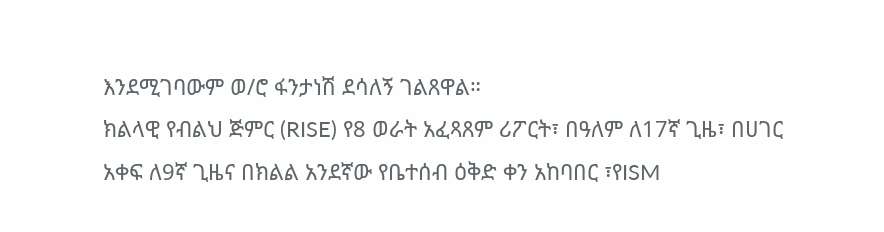እንደሚገባውም ወ/ሮ ፋንታነሽ ደሳለኝ ገልጸዋል።
ክልላዊ የብልህ ጅምር (RISE) የ8 ወራት አፈጻጸም ሪፖርት፣ በዓለም ለ17ኛ ጊዜ፣ በሀገር አቀፍ ለ9ኛ ጊዜና በክልል አንደኛው የቤተሰብ ዕቅድ ቀን አከባበር ፣የISM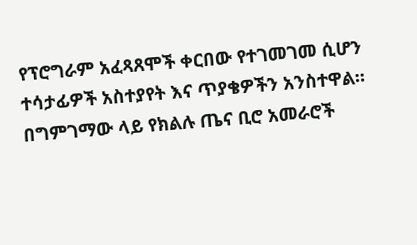የፕሮግራም አፈጻጸሞች ቀርበው የተገመገመ ሲሆን ተሳታፊዎች አስተያየት እና ጥያቄዎችን አንስተዋል።
በግምገማው ላይ የክልሉ ጤና ቢሮ አመራሮች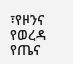፣የዞንና የወረዳ የጤና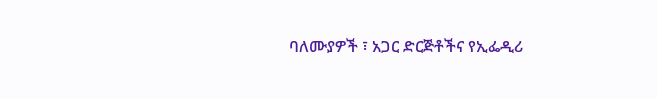ባለሙያዎች ፣ አጋር ድርጅቶችና የኢፌዲሪ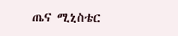ጤና ሚኒስቴር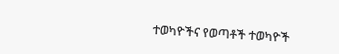ተወካዮችና የወጣቶች ተወካዮች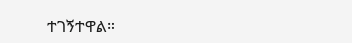ተገኝተዋል።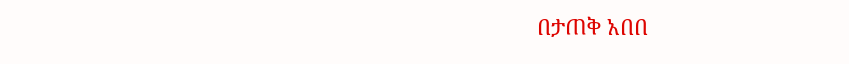በታጠቅ አበበ